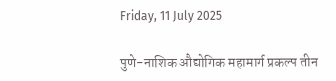Friday, 11 July 2025

पुणे-नाशिक औद्योगिक महामार्ग प्रकल्प तीन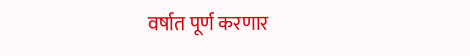वर्षात पूर्ण करणार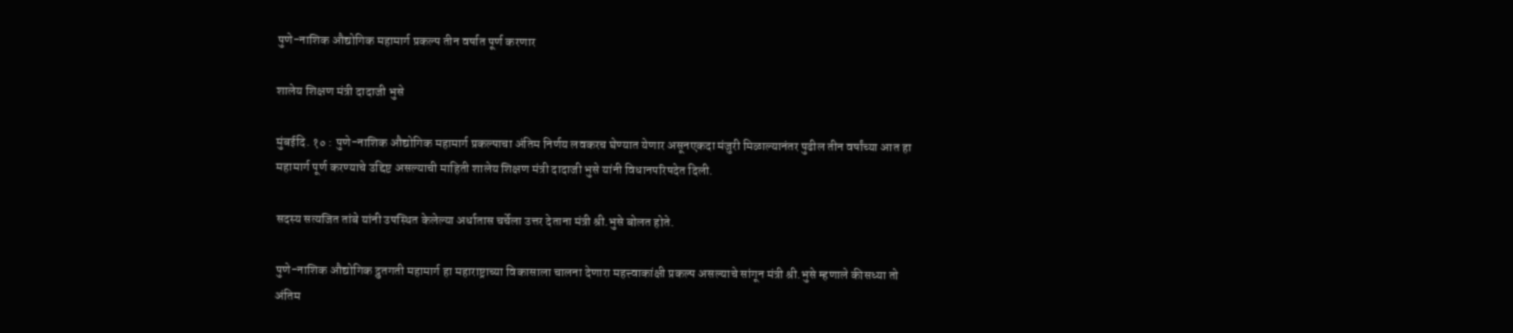पुणे-नाशिक औद्योगिक महामार्ग प्रकल्प तीन वर्षात पूर्ण करणार

शालेय शिक्षण मंत्री दादाजी भुसे

मुंबईदि. १० : पुणे-नाशिक औद्योगिक महामार्ग प्रकल्पाचा अंतिम निर्णय लवकरच घेण्यात येणार असूनएकदा मंजुरी मिळाल्यानंतर पुढील तीन वर्षांच्या आत हा महामार्ग पूर्ण करण्याचे उद्दिष्ट असल्याची माहिती शालेय शिक्षण मंत्री दादाजी भुसे यांनी विधानपरिषदेत दिली.

सदस्य सत्यजित तांबे यांनी उपस्थित केलेल्या अर्धातास चर्चेला उत्तर देताना मंत्री श्री.भुसे बोलत होते.

पुणे-नाशिक औद्योगिक द्रुतगती महामार्ग हा महाराष्ट्राच्या विकासाला चालना देणारा महत्त्वाकांक्षी प्रकल्प असल्याचे सांगून मंत्री श्री.भुसे म्हणाले कीसध्या तो अंतिम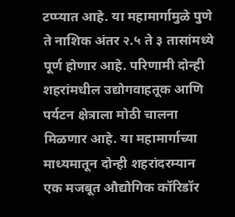टप्प्यात आहे. या महामार्गामुळे पुणे ते नाशिक अंतर २.५ ते ३ तासांमध्ये पूर्ण होणार आहे. परिणामी दोन्ही शहरांमधील उद्योगवाहतूक आणि पर्यटन क्षेत्राला मोठी चालना मिळणार आहे. या महामार्गाच्या माध्यमातून दोन्ही शहरांदरम्यान एक मजबूत औद्योगिक कॉरिडॉर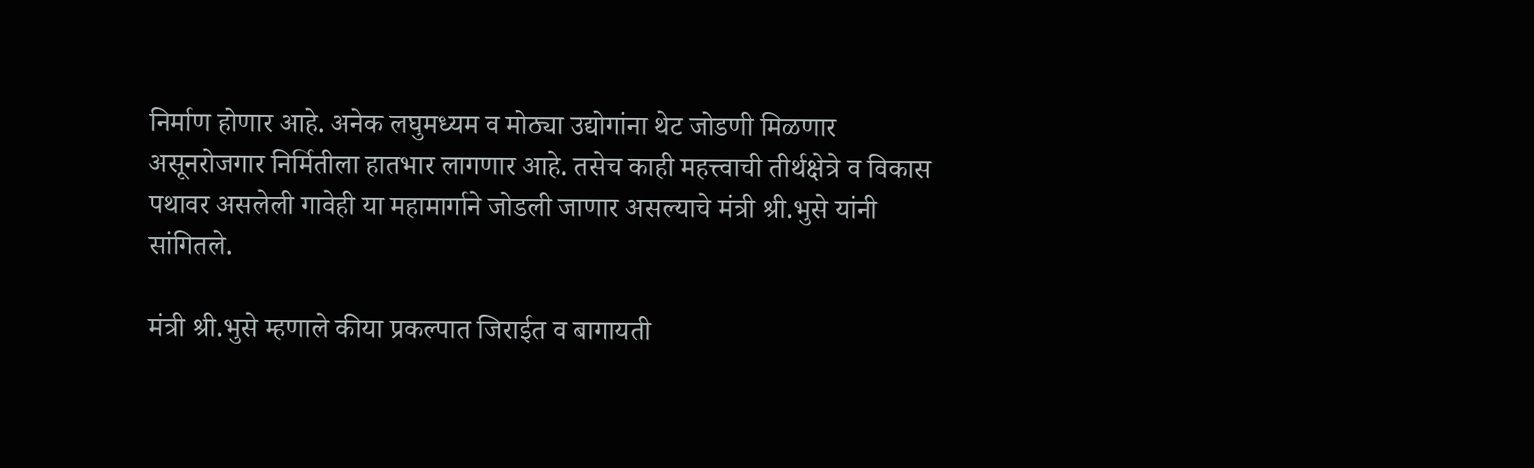निर्माण होणार आहे. अनेक लघुमध्यम व मोठ्या उद्योगांना थेट जोडणी मिळणार असूनरोजगार निर्मितीला हातभार लागणार आहे. तसेच काही महत्त्वाची तीर्थक्षेत्रे व विकास पथावर असलेली गावेही या महामार्गाने जोडली जाणार असल्याचे मंत्री श्री.भुसे यांनी सांगितले.

मंत्री श्री.भुसे म्हणाले कीया प्रकल्पात जिराईत व बागायती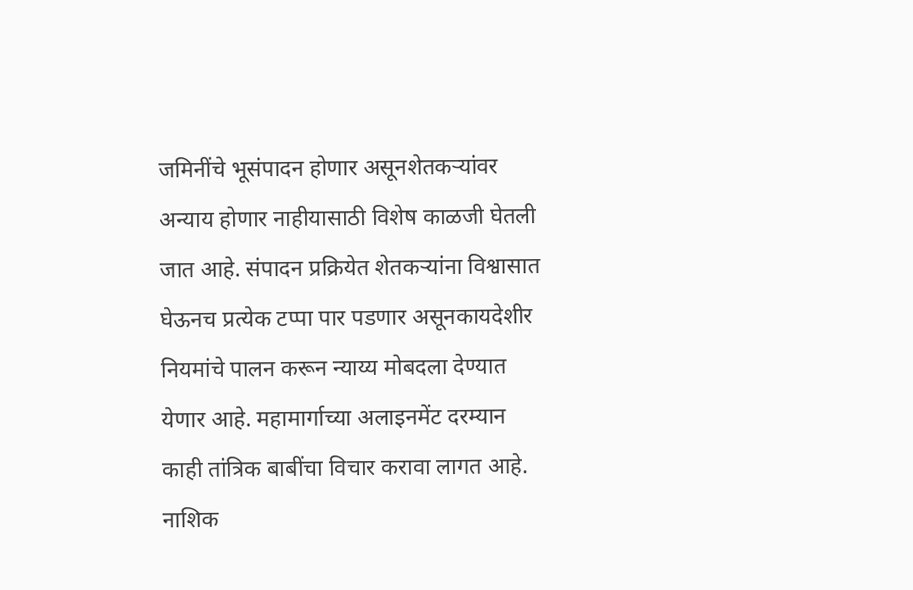जमिनींचे भूसंपादन होणार असूनशेतकऱ्यांवर अन्याय होणार नाहीयासाठी विशेष काळजी घेतली जात आहे. संपादन प्रक्रियेत शेतकऱ्यांना विश्वासात घेऊनच प्रत्येक टप्पा पार पडणार असूनकायदेशीर नियमांचे पालन करून न्याय्य मोबदला देण्यात येणार आहे. महामार्गाच्या अलाइनमेंट दरम्यान काही तांत्रिक बाबींचा विचार करावा लागत आहे. नाशिक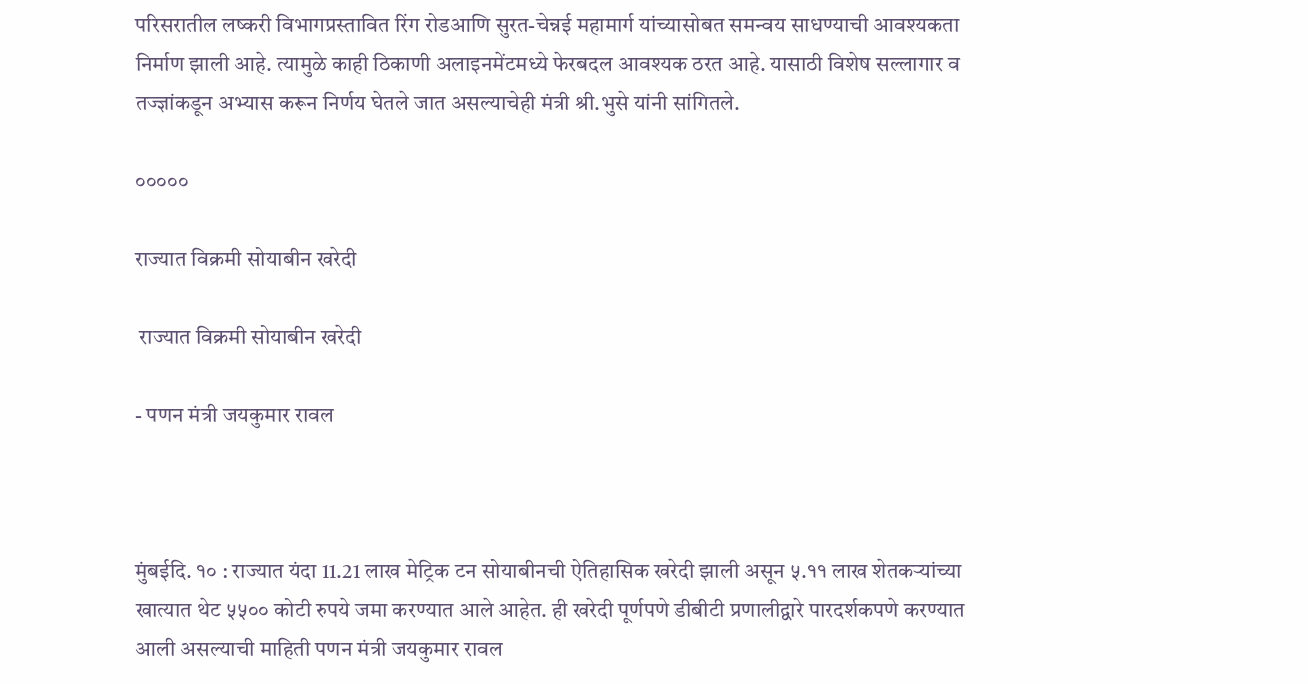परिसरातील लष्करी विभागप्रस्तावित रिंग रोडआणि सुरत-चेन्नई महामार्ग यांच्यासोबत समन्वय साधण्याची आवश्यकता निर्माण झाली आहे. त्यामुळे काही ठिकाणी अलाइनमेंटमध्ये फेरबदल आवश्यक ठरत आहे. यासाठी विशेष सल्लागार व तज्ज्ञांकडून अभ्यास करून निर्णय घेतले जात असल्याचेही मंत्री श्री.भुसे यांनी सांगितले.

०००००

राज्यात विक्रमी सोयाबीन खरेदी

 राज्यात विक्रमी सोयाबीन खरेदी

- पणन मंत्री जयकुमार रावल



मुंबईदि. १० : राज्यात यंदा 11.21 लाख मेट्रिक टन सोयाबीनची ऐतिहासिक खरेदी झाली असून ५.११ लाख शेतकऱ्यांच्या खात्यात थेट ५५०० कोटी रुपये जमा करण्यात आले आहेत. ही खरेदी पूर्णपणे डीबीटी प्रणालीद्वारे पारदर्शकपणे करण्यात आली असल्याची माहिती पणन मंत्री जयकुमार रावल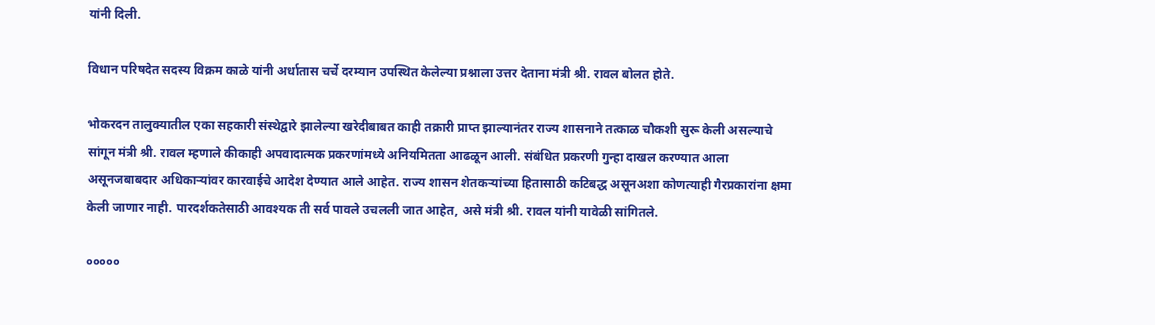यांनी दिली.

विधान परिषदेत सदस्य विक्रम काळे यांनी अर्धातास चर्चे दरम्यान उपस्थित केलेल्या प्रश्नाला उत्तर देताना मंत्री श्री. रावल बोलत होते.

भोकरदन तालुक्यातील एका सहकारी संस्थेद्वारे झालेल्या खरेदीबाबत काही तक्रारी प्राप्त झाल्यानंतर राज्य शासनाने तत्काळ चौकशी सुरू केली असल्याचे सांगून मंत्री श्री. रावल म्हणाले कीकाही अपवादात्मक प्रकरणांमध्ये अनियमितता आढळून आली. संबंधित प्रकरणी गुन्हा दाखल करण्यात आला असूनजबाबदार अधिकाऱ्यांवर कारवाईचे आदेश देण्यात आले आहेत. राज्य शासन शेतकऱ्यांच्या हितासाठी कटिबद्ध असूनअशा कोणत्याही गैरप्रकारांना क्षमा केली जाणार नाही. पारदर्शकतेसाठी आवश्यक ती सर्व पावले उचलली जात आहेत, असे मंत्री श्री. रावल यांनी यावेळी सांगितले.

०००००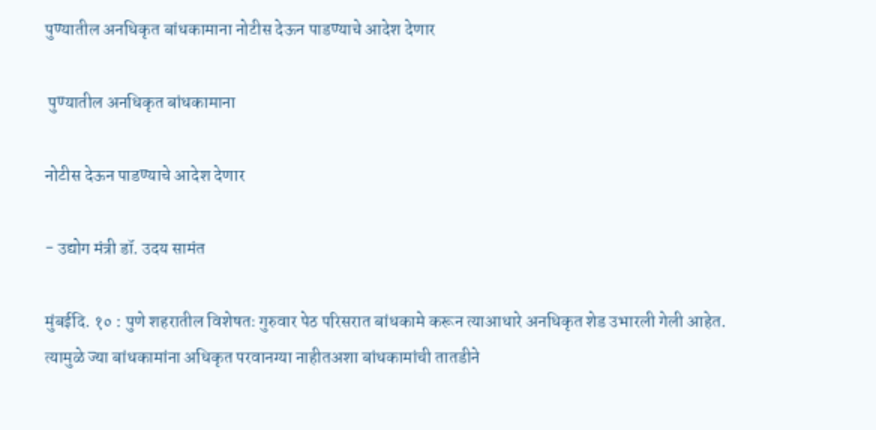पुण्यातील अनधिकृत बांधकामाना नोटीस देऊन पाडण्याचे आदेश देणार

 पुण्यातील अनधिकृत बांधकामाना

नोटीस देऊन पाडण्याचे आदेश देणार

- उद्योग मंत्री डॉ. उदय सामंत

मुंबईदि. १० : पुणे शहरातील विशेषतः गुरुवार पेठ परिसरात बांधकामे करून त्याआधारे अनधिकृत शेड उभारली गेली आहेत. त्यामुळे ज्या बांधकामांना अधिकृत परवानग्या नाहीतअशा बांधकामांची तातडीने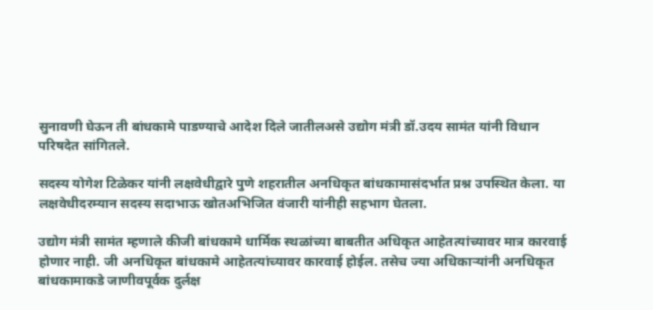सुनावणी घेऊन ती बांधकामे पाडण्याचे आदेश दिले जातीलअसे उद्योग मंत्री डॉ.उदय सामंत यांनी विधान परिषदेत सांगितले.

सदस्य योगेश टिळेकर यांनी लक्षवेधीद्वारे पुणे शहरातील अनधिकृत बांधकामासंदर्भात प्रश्न उपस्थित केला. या लक्षवेधीदरम्यान सदस्य सदाभाऊ खोतअभिजित वंजारी यांनीही सहभाग घेतला.

उद्योग मंत्री सामंत म्हणाले कीजी बांधकामे धार्मिक स्थळांच्या बाबतीत अधिकृत आहेतत्यांच्यावर मात्र कारवाई होणार नाही. जी अनधिकृत बांधकामे आहेतत्यांच्यावर कारवाई होईल. तसेच ज्या अधिकाऱ्यांनी अनधिकृत बांधकामाकडे जाणीवपूर्वक दुर्लक्ष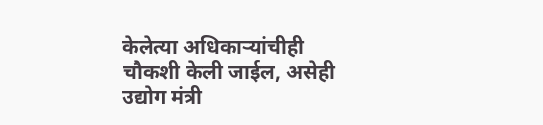केलेत्या अधिकाऱ्यांचीही चौकशी केली जाईल, असेही उद्योग मंत्री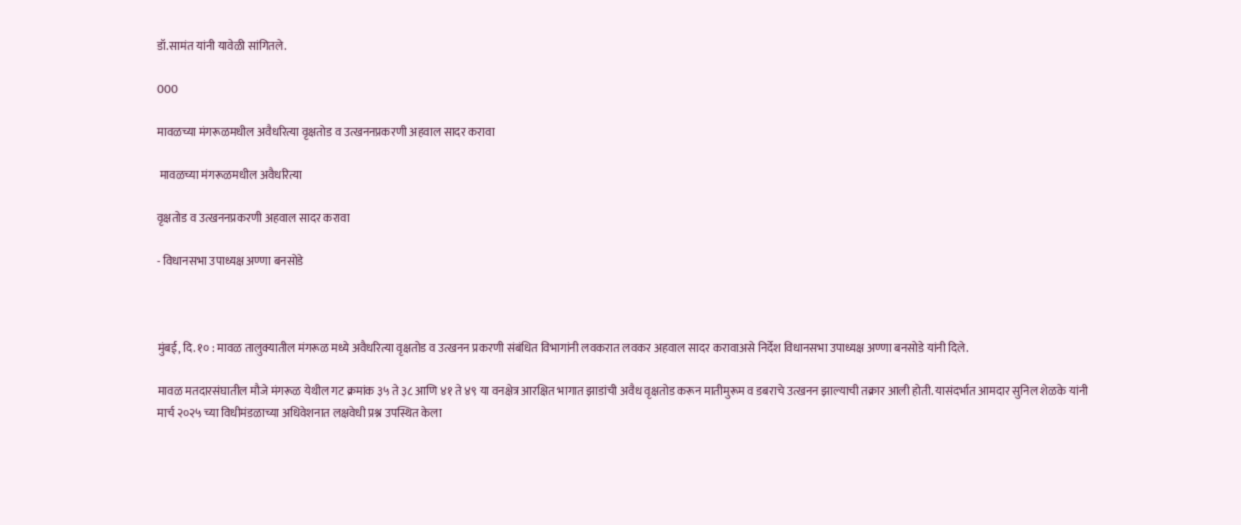डॉ.सामंत यांनी यावेळी सांगितले.

000

मावळच्या मंगरूळमधील अवैधरित्या वृक्षतोड व उत्खननप्रकरणी अहवाल सादर करावा

 मावळच्या मंगरूळमधील अवैधरित्या

वृक्षतोड व उत्खननप्रकरणी अहवाल सादर करावा

- विधानसभा उपाध्यक्ष अण्णा बनसोडे



मुंबई, दि. १० : मावळ तालुक्यातील मंगरूळ मध्ये अवैधरित्या वृक्षतोड व उत्खनन प्रकरणी संबंधित विभागांनी लवकरात लवकर अहवाल सादर करावाअसे निर्देश विधानसभा उपाध्यक्ष अण्णा बनसोडे यांनी दिले.

मावळ मतदारसंघातील मौजे मंगरूळ येथील गट क्रमांक ३५ ते ३८ आणि ४१ ते ४९ या वनक्षेत्र आरक्षित भागात झाडांची अवैध वृक्षतोड करून मातीमुरूम व डबराचे उत्खनन झाल्याची तक्रार आली होती. यासंदर्भात आमदार सुनिल शेळके यांनी मार्च २०२५ च्या विधीमंडळाच्या अधिवेशनात लक्षवेधी प्रश्न उपस्थित केला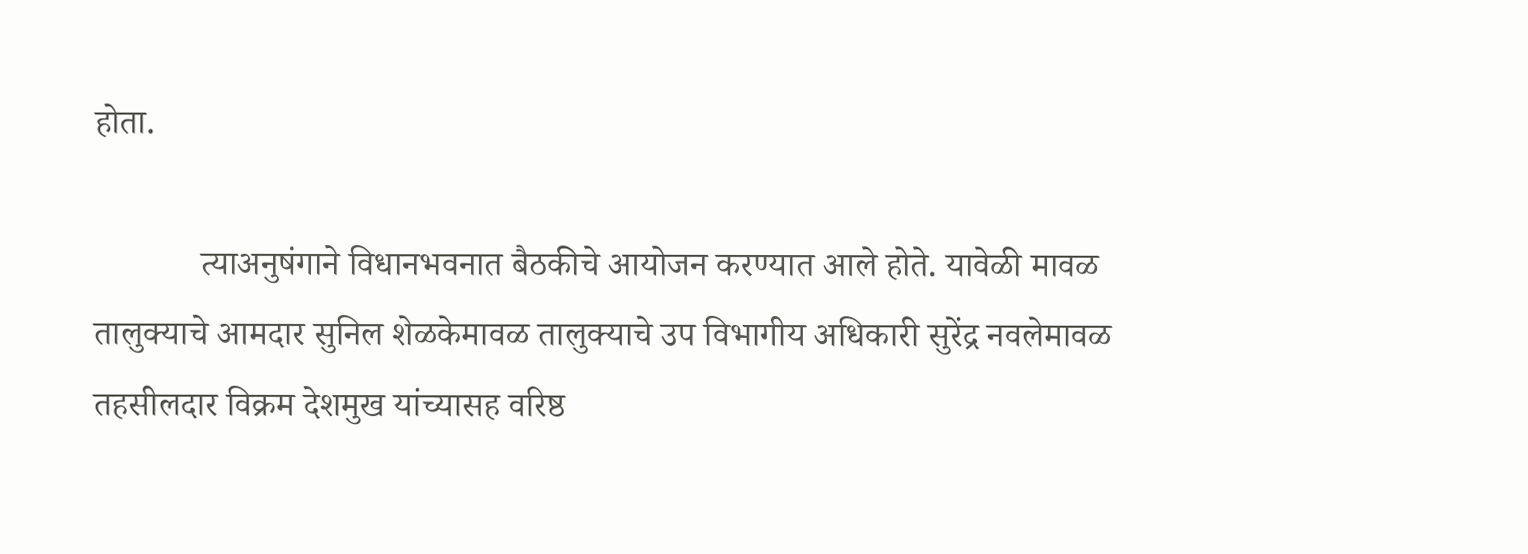होता.

            त्याअनुषंगाने विधानभवनात बैठकीचे आयोजन करण्यात आले होते. यावेळी मावळ तालुक्याचे आमदार सुनिल शेळकेमावळ तालुक्याचे उप विभागीय अधिकारी सुरेंद्र नवलेमावळ तहसीलदार विक्रम देशमुख यांच्यासह वरिष्ठ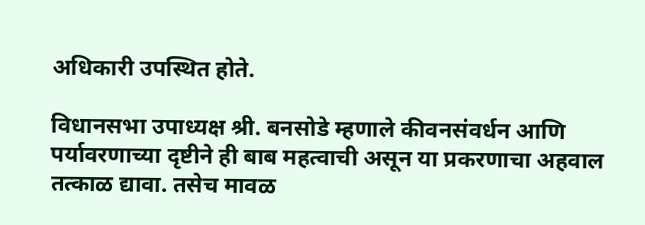अधिकारी उपस्थित होते.

विधानसभा उपाध्यक्ष श्री. बनसोडे म्हणाले कीवनसंवर्धन आणि पर्यावरणाच्या दृष्टीने ही बाब महत्वाची असून या प्रकरणाचा अहवाल तत्काळ द्यावा. तसेच मावळ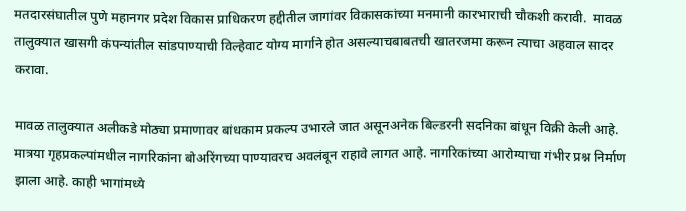मतदारसंघातील पुणे महानगर प्रदेश विकास प्राधिकरण हद्दीतील जागांवर विकासकांच्या मनमानी कारभाराची चौकशी करावी.  मावळ तालुक्यात खासगी कंपन्यांतील सांडपाण्याची विल्हेवाट योग्य मार्गाने होत असल्याचबाबतची खातरजमा करून त्याचा अहवाल सादर करावा.

मावळ तालुक्यात अलीकडे मोठ्या प्रमाणावर बांधकाम प्रकल्प उभारले जात असूनअनेक बिल्डरनी सदनिका बांधून विक्री केली आहे. मात्रया गृहप्रकल्पांमधील नागरिकांना बोअरिंगच्या पाण्यावरच अवलंबून राहावे लागत आहे. नागरिकांच्या आरोग्याचा गंभीर प्रश्न निर्माण झाला आहे. काही भागांमध्ये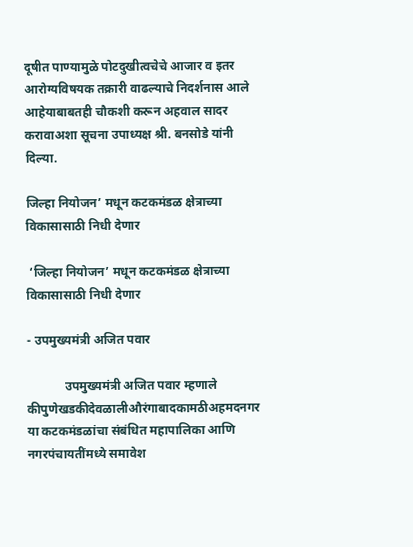दूषीत पाण्यामुळे पोटदुखीत्वचेचे आजार व इतर आरोग्यविषयक तक्रारी वाढल्याचे निदर्शनास आले आहेयाबाबतही चौकशी करून अहवाल सादर करावाअशा सूचना उपाध्यक्ष श्री. बनसोडे यांनी दिल्या.

जिल्हा नियोजन’ मधून कटकमंडळ क्षेत्राच्या विकासासाठी निधी देणार

 ‘जिल्हा नियोजन’ मधून कटकमंडळ क्षेत्राच्या विकासासाठी निधी देणार

- उपमुख्यमंत्री अजित पवार

            उपमुख्यमंत्री अजित पवार म्हणाले कीपुणेखडकीदेवळालीऔरंगाबादकामठीअहमदनगर या कटकमंडळांचा संबंधित महापालिका आणि नगरपंचायतींमध्ये समावेश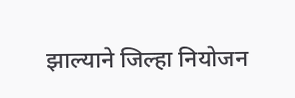झाल्याने जिल्हा नियोजन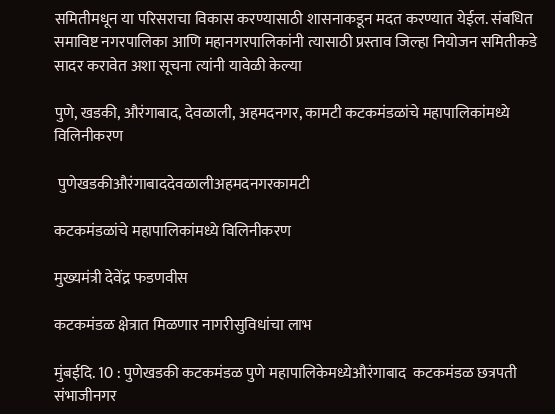समितीमधून या परिसराचा विकास करण्यासाठी शासनाकडून मदत करण्यात येईल. संबधित समाविष्ट नगरपालिका आणि महानगरपालिकांनी त्यासाठी प्रस्ताव जिल्हा नियोजन समितीकडे सादर करावेत अशा सूचना त्यांनी यावेळी केल्या

पुणे, खडकी, औरंगाबाद, देवळाली, अहमदनगर, कामटी कटकमंडळांचे महापालिकांमध्ये विलिनीकरण

 पुणेखडकीऔरंगाबाददेवळालीअहमदनगरकामटी

कटकमंडळांचे महापालिकांमध्ये विलिनीकरण

मुख्यमंत्री देवेंद्र फडणवीस

कटकमंडळ क्षेत्रात मिळणार नागरीसुविधांचा लाभ

मुंबईदि. 10 : पुणेखडकी कटकमंडळ पुणे महापालिकेमध्येऔरंगाबाद  कटकमंडळ छत्रपती संभाजीनगर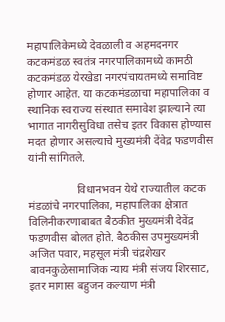महापालिकेमध्ये देवळाली व अहमदनगर कटकमंडळ स्वतंत्र नगरपालिकामध्ये कामठी कटकमंडळ येरखेडा नगरपंचायतमध्ये समाविष्ट  होणार आहेत. या कटकमंडळाचा महापालिका व स्थानिक स्वराज्य संस्थात समावेश झाल्याने त्या भागात नागरीसुविधा तसेच इतर विकास होण्यास मदत होणार असल्याचे मुख्यमंत्री देंवेद्र फडणवीस यांनी सांगितले.

                 विधानभवन येथे राज्यातील कटक मंडळांचे नगरपालिका, महापालिका क्षेत्रात विलिनीकरणाबाबत बैठकीत मुख्यमंत्री देवेंद्र फडणवीस बोलत होते. बैठकीस उपमुख्यमंत्री अजित पवार, महसूल मंत्री चंद्रशेखर बावनकुळेसामाजिक न्याय मंत्री संजय शिरसाट, इतर मागास बहुजन कल्याण मंत्री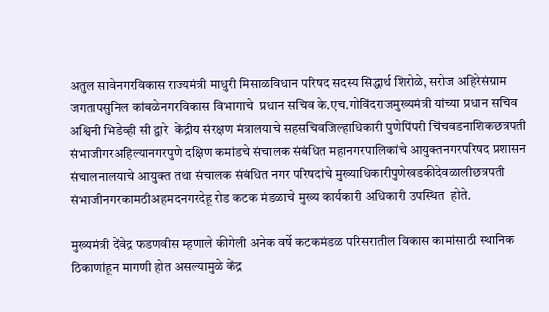अतुल सावेनगरविकास राज्यमंत्री माधुरी मिसाळविधान परिषद सदस्य सिद्धार्थ शिरोळे, सरोज अहिरेसंग्राम जगतापसुनिल कांबळेनगरविकास विभागाचे  प्रधान सचिव के.एच.गोविंदराजमुख्यमंत्री यांच्या प्रधान सचिव अश्विनी भिडेव्ही सी द्वारे  केंद्रीय संरक्षण मंत्रालयाचे सहसचिवजिल्हाधिकारी पुणेपिंपरी चिंचवडनाशिकछत्रपती संभाजीगरअहिल्यानगरपुणे दक्षिण कमांडचे संचालक संबंधित महानगरपालिकांचे आयुक्तनगरपरिषद प्रशासन संचालनालयाचे आयुक्त तथा संचालक संबंधित नगर परिषदांचे मुख्याधिकारीपुणेखडकीदेवळालीछत्रपती संभाजीनगरकामठीअहमदनगरदेहू रोड कटक मंडळाचे मुख्य कार्यकारी अधिकारी उपस्थित  होते.

मुख्यमंत्री देंवेद्र फडणवीस म्हणाले कीगेली अनेक वर्षे कटकमंडळ परिसरातील विकास कामांसाठी स्थानिक ठिकाणांहून मागणी होत असल्यामुळे केंद्र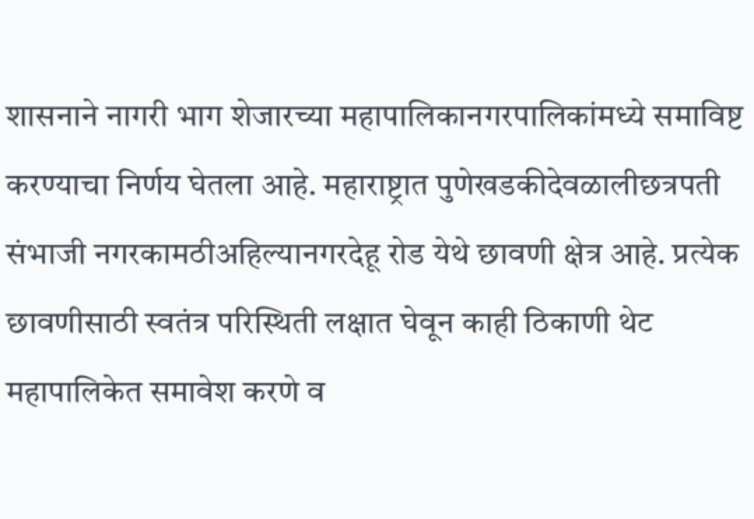शासनाने नागरी भाग शेजारच्या महापालिकानगरपालिकांमध्ये समाविष्ट करण्याचा निर्णय घेतला आहे. महाराष्ट्रात पुणेखडकीदेवळालीछत्रपती संभाजी नगरकामठीअहिल्यानगरदेहू रोड येथे छावणी क्षेत्र आहे. प्रत्येक छावणीसाठी स्वतंत्र परिस्थिती लक्षात घेवून काही ठिकाणी थेट महापालिकेत समावेश करणे व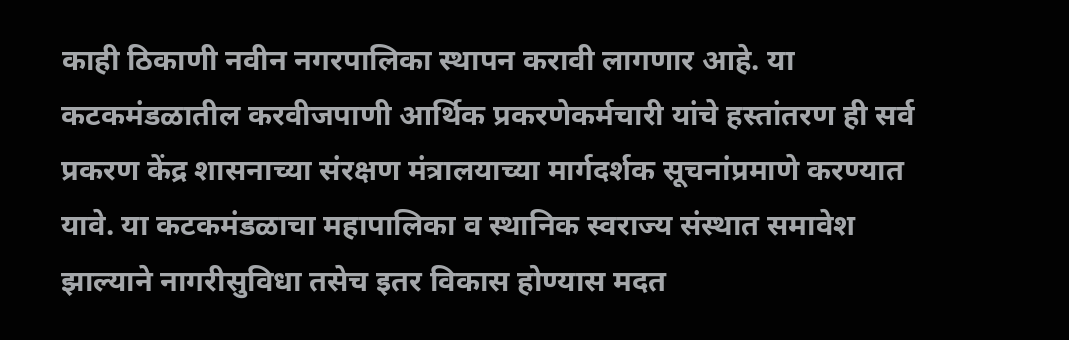काही ठिकाणी नवीन नगरपालिका स्थापन करावी लागणार आहे. या कटकमंडळातील करवीजपाणी आर्थिक प्रकरणेकर्मचारी यांचे हस्तांतरण ही सर्व प्रकरण केंद्र शासनाच्या संरक्षण मंत्रालयाच्या मार्गदर्शक सूचनांप्रमाणे करण्यात यावे. या कटकमंडळाचा महापालिका व स्थानिक स्वराज्य संस्थात समावेश झाल्याने नागरीसुविधा तसेच इतर विकास होण्यास मदत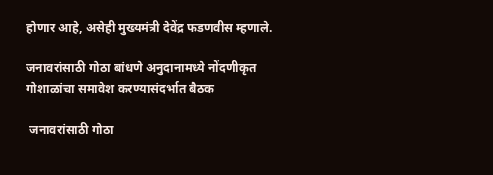होणार आहे, असेही मुख्यमंत्री देवेंद्र फडणवीस म्हणाले.

जनावरांसाठी गोठा बांधणे अनुदानामध्ये नोंदणीकृत गोशाळांचा समावेश करण्यासंदर्भात बैठक

 जनावरांसाठी गोठा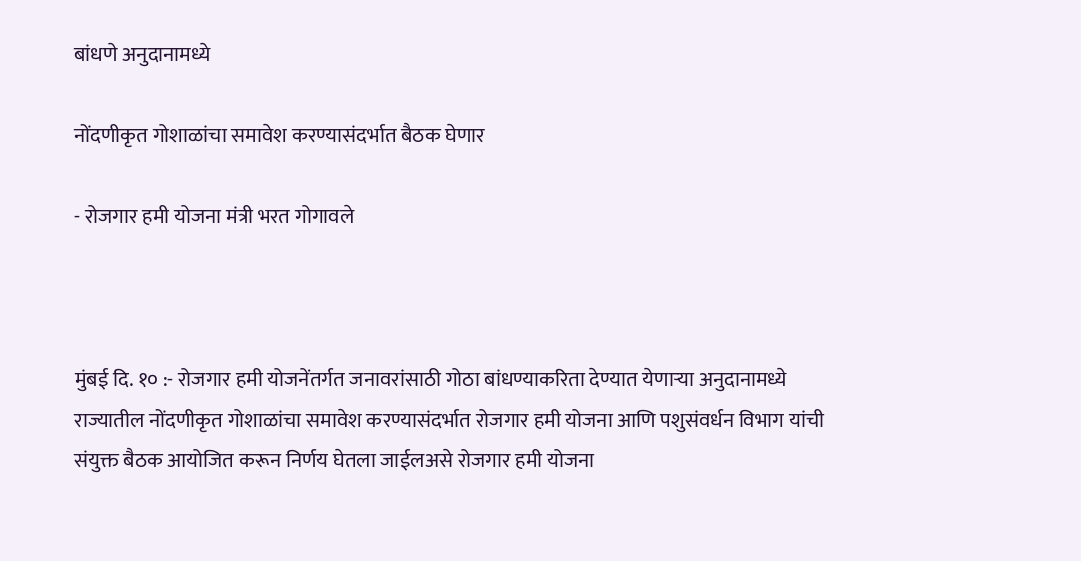बांधणे अनुदानामध्ये

नोंदणीकृत गोशाळांचा समावेश करण्यासंदर्भात बैठक घेणार

- रोजगार हमी योजना मंत्री भरत गोगावले



मुंबई दि. १० :- रोजगार हमी योजनेंतर्गत जनावरांसाठी गोठा बांधण्याकरिता देण्यात येणाऱ्या अनुदानामध्ये राज्यातील नोंदणीकृत गोशाळांचा समावेश करण्यासंदर्भात रोजगार हमी योजना आणि पशुसंवर्धन विभाग यांची संयुक्त बैठक आयोजित करून निर्णय घेतला जाईलअसे रोजगार हमी योजना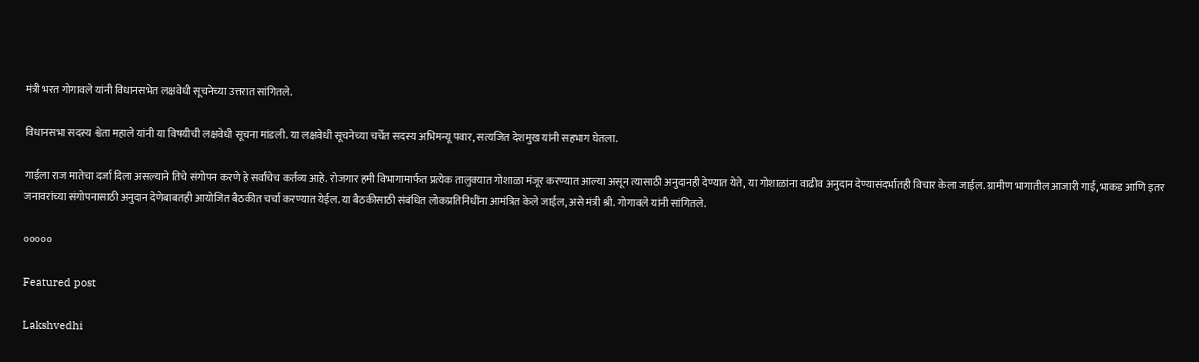मंत्री भरत गोगावले यांनी विधानसभेत लक्षवेधी सूचनेच्या उत्तरात सांगितले.

विधानसभा सदस्य श्वेता महाले यांनी या विषयीची लक्षवेधी सूचना मांडली. या लक्षवेधी सूचनेच्या चर्चेत सदस्य अभिमन्यू पवार, सत्यजित देशमुख यांनी सहभाग घेतला.

गाईला राज मातेचा दर्जा दिला असल्याने तिचे संगोपन करणे हे सर्वांचेच कर्तव्य आहे. रोजगार हमी विभागामार्फत प्रत्येक तालुक्यात गोशाळा मंजूर करण्यात आल्या असून त्यासाठी अनुदानही देण्यात येते, या गोशाळांना वाढीव अनुदान देण्यासंदर्भातही विचार केला जाईल. ग्रामीण भागातील आजारी गाई, भाकड आणि इतर जनावरांच्या संगोपनासाठी अनुदान देणेबाबतही आयोजित बैठकीत चर्चा करण्यात येईल. या बैठकीसाठी संबंधित लोकप्रतिनिधींना आमंत्रित केले जाईल, असे मंत्री श्री. गोगावले यांनी सांगितले.

०००००

Featured post

Lakshvedhi